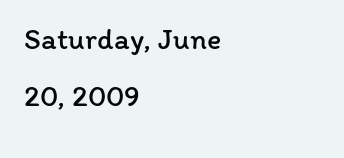Saturday, June 20, 2009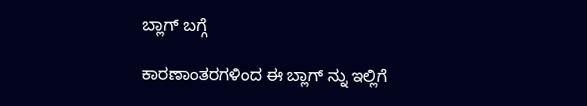ಬ್ಲಾಗ್ ಬಗ್ಗೆ

ಕಾರಣಾಂತರಗಳಿಂದ ಈ ಬ್ಲಾಗ್ ನ್ನು ಇಲ್ಲಿಗೆ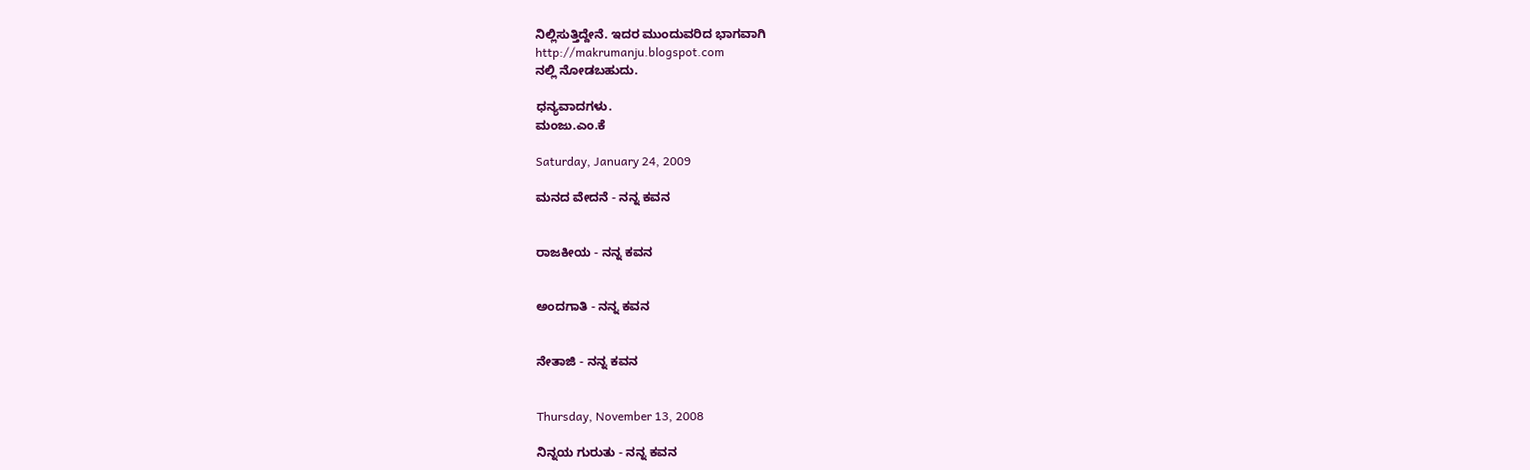ನಿಲ್ಲಿಸುತ್ತಿದ್ದೇನೆ. ಇದರ ಮುಂದುವರಿದ ಭಾಗವಾಗಿ
http://makrumanju.blogspot.com
ನಲ್ಲಿ ನೋಡಬಹುದು.

ಧನ್ಯವಾದಗಳು.
ಮಂಜು.ಎಂ.ಕೆ

Saturday, January 24, 2009

ಮನದ ವೇದನೆ - ನನ್ನ ಕವನ


ರಾಜಕೀಯ - ನನ್ನ ಕವನ


ಅಂದಗಾತಿ - ನನ್ನ ಕವನ


ನೇತಾಜಿ - ನನ್ನ ಕವನ


Thursday, November 13, 2008

ನಿನ್ನಯ ಗುರುತು - ನನ್ನ ಕವನ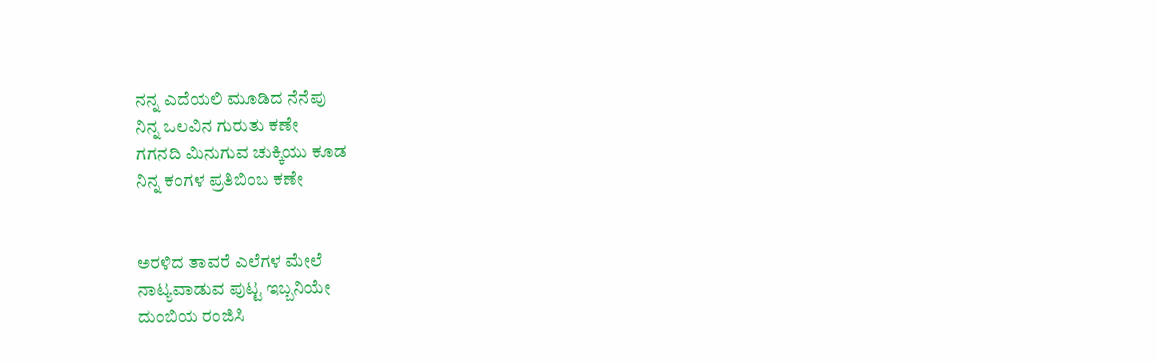ನನ್ನ ಎದೆಯಲಿ ಮೂಡಿದ ನೆನೆಪು
ನಿನ್ನ ಒಲವಿನ ಗುರುತು ಕಣೇ
ಗಗನದಿ ಮಿನುಗುವ ಚುಕ್ಕಿಯು ಕೂಡ
ನಿನ್ನ ಕಂಗಳ ಪ್ರತಿಬಿಂಬ ಕಣೇ


ಅರಳಿದ ತಾವರೆ ಎಲೆಗಳ ಮೇಲೆ
ನಾಟ್ಯವಾಡುವ ಪುಟ್ಟ ಇಬ್ಬನಿಯೇ
ದುಂಬಿಯ ರಂಜಿಸಿ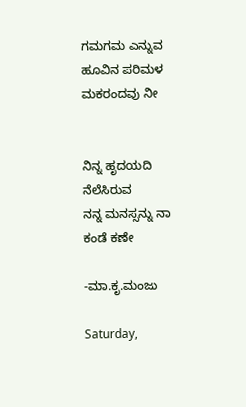ಗಮಗಮ ಎನ್ನುವ
ಹೂವಿನ ಪರಿಮಳ ಮಕರಂದವು ನೀ


ನಿನ್ನ ಹೃದಯದಿ ನೆಲೆಸಿರುವ
ನನ್ನ ಮನಸ್ಸನ್ನು ನಾ ಕಂಡೆ ಕಣೇ

-ಮಾ.ಕೃ.ಮಂಜು

Saturday,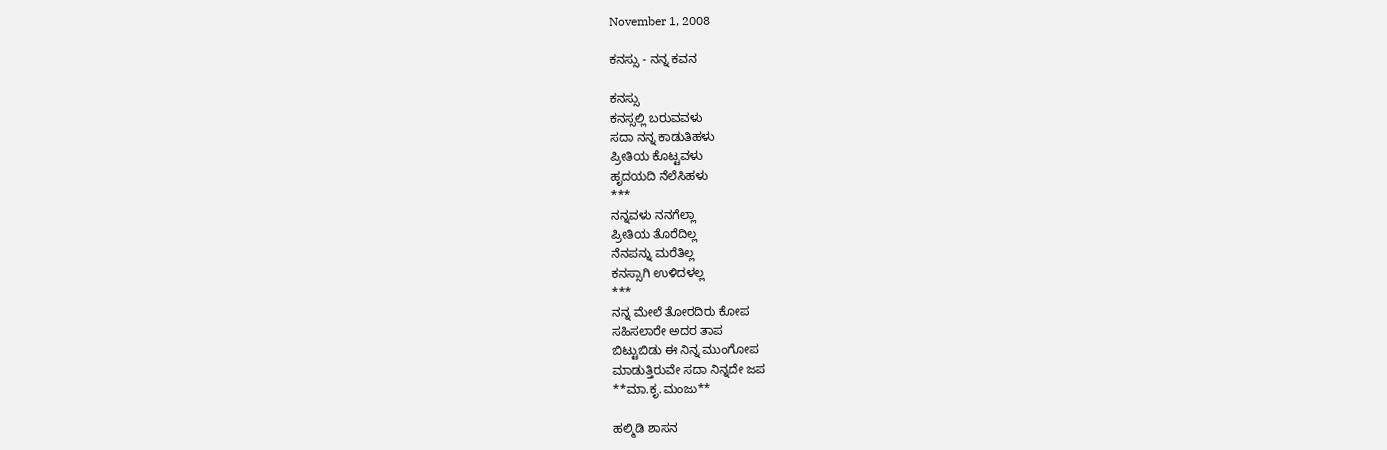November 1, 2008

ಕನಸ್ಸು - ನನ್ನ ಕವನ

ಕನಸ್ಸು
ಕನಸ್ಸಲ್ಲಿ ಬರುವವಳು
ಸದಾ ನನ್ನ ಕಾಡುತಿಹಳು
ಪ್ರೀತಿಯ ಕೊಟ್ಟವಳು
ಹೃದಯದಿ ನೆಲೆಸಿಹಳು
***
ನನ್ನವಳು ನನಗೆಲ್ಲಾ
ಪ್ರೀತಿಯ ತೊರೆದಿಲ್ಲ
ನೆನಪನ್ನು ಮರೆತಿಲ್ಲ
ಕನಸ್ಸಾಗಿ ಉಳಿದಳಲ್ಲ
***
ನನ್ನ ಮೇಲೆ ತೋರದಿರು ಕೋಪ
ಸಹಿಸಲಾರೇ ಅದರ ತಾಪ
ಬಿಟ್ಟುಬಿಡು ಈ ನಿನ್ನ ಮುಂಗೋಪ
ಮಾಡುತ್ತಿರುವೇ ಸದಾ ನಿನ್ನದೇ ಜಪ
**ಮಾ.ಕೃ.ಮಂಜು**

ಹಲ್ಮಿಡಿ ಶಾಸನ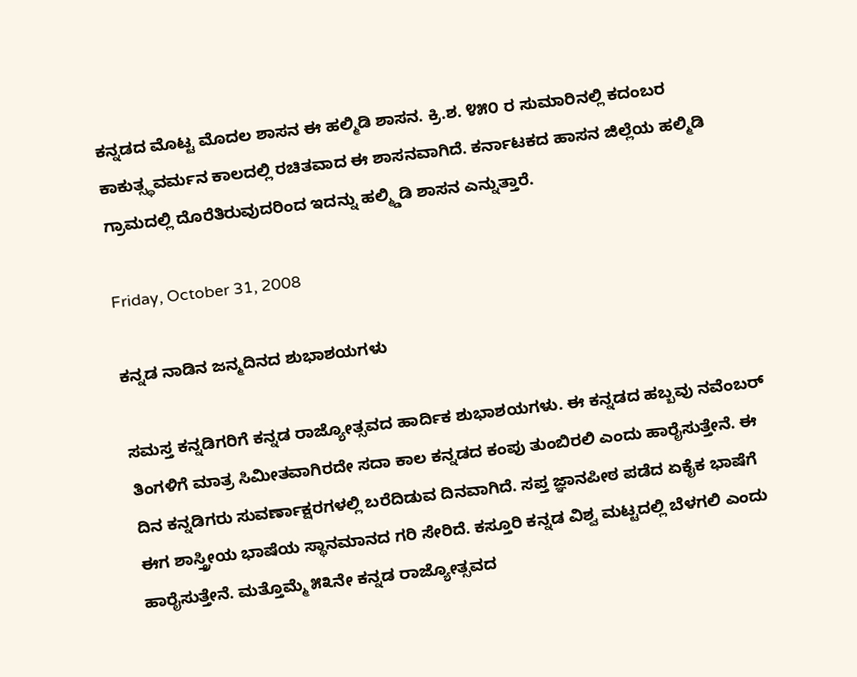ಕನ್ನಡದ ಮೊಟ್ಟ ಮೊದಲ ಶಾಸನ ಈ ಹಲ್ಮಿಡಿ ಶಾಸನ. ಕ್ರಿ.ಶ. ೪೫೦ ರ ಸುಮಾರಿನಲ್ಲಿ ಕದಂಬರ ಕಾಕುತ್ಸ್ಥವರ್ಮನ ಕಾಲದಲ್ಲಿ ರಚಿತವಾದ ಈ ಶಾಸನವಾಗಿದೆ. ಕರ್ನಾಟಕದ ಹಾಸನ ಜಿಲ್ಲೆಯ ಹಲ್ಮಿಡಿ ಗ್ರಾಮದಲ್ಲಿ ದೊರೆತಿರುವುದರಿಂದ ಇದನ್ನು ಹಲ್ಮ್ಡಿಡಿ ಶಾಸನ ಎನ್ನುತ್ತಾರೆ.

Friday, October 31, 2008

ಕನ್ನಡ ನಾಡಿನ ಜನ್ಮದಿನದ ಶುಭಾಶಯಗಳು

ಸಮಸ್ತ ಕನ್ನಡಿಗರಿಗೆ ಕನ್ನಡ ರಾಜ್ಯೋತ್ಸವದ ಹಾರ್ದಿಕ ಶುಭಾಶಯಗಳು. ಈ ಕನ್ನಡದ ಹಬ್ಬವು ನವೆಂಬರ್ ತಿಂಗಳಿಗೆ ಮಾತ್ರ ಸಿಮೀತವಾಗಿರದೇ ಸದಾ ಕಾಲ ಕನ್ನಡದ ಕಂಪು ತುಂಬಿರಲಿ ಎಂದು ಹಾರೈಸುತ್ತೇನೆ. ಈ ದಿನ ಕನ್ನಡಿಗರು ಸುವರ್ಣಾಕ್ಷರಗಳಲ್ಲಿ ಬರೆದಿಡುವ ದಿನವಾಗಿದೆ. ಸಪ್ತ ಜ್ಞಾನಪೀಠ ಪಡೆದ ಏಕೈಕ ಭಾಷೆಗೆ ಈಗ ಶಾಸ್ತ್ರೀಯ ಭಾಷೆಯ ಸ್ಥಾನಮಾನದ ಗರಿ ಸೇರಿದೆ. ಕಸ್ತೂರಿ ಕನ್ನಡ ವಿಶ್ವ ಮಟ್ಟದಲ್ಲಿ ಬೆಳಗಲಿ ಎಂದು ಹಾರೈಸುತ್ತೇನೆ. ಮತ್ತೊಮ್ಮೆ ೫೩ನೇ ಕನ್ನಡ ರಾಜ್ಯೋತ್ಸವದ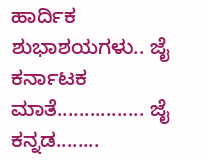ಹಾರ್ದಿಕ ಶುಭಾಶಯಗಳು.. ಜೈ ಕರ್ನಾಟಕ ಮಾತೆ................ ಜೈ ಕನ್ನಡ........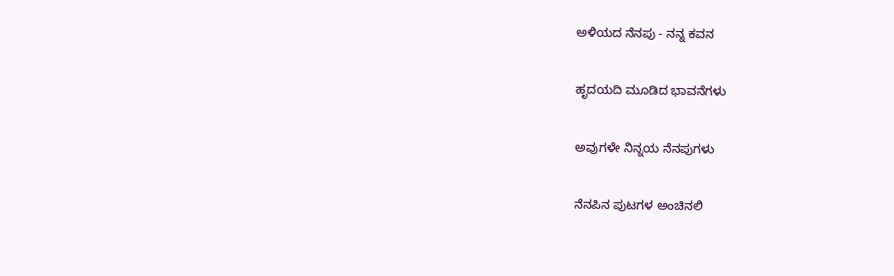ಅಳಿಯದ ನೆನಪು - ನನ್ನ ಕವನ

ಹೃದಯದಿ ಮೂಡಿದ ಭಾವನೆಗಳು

ಅವುಗಳೇ ನಿನ್ನಯ ನೆನಪುಗಳು

ನೆನಪಿನ ಪುಟಗಳ ಅಂಚಿನಲಿ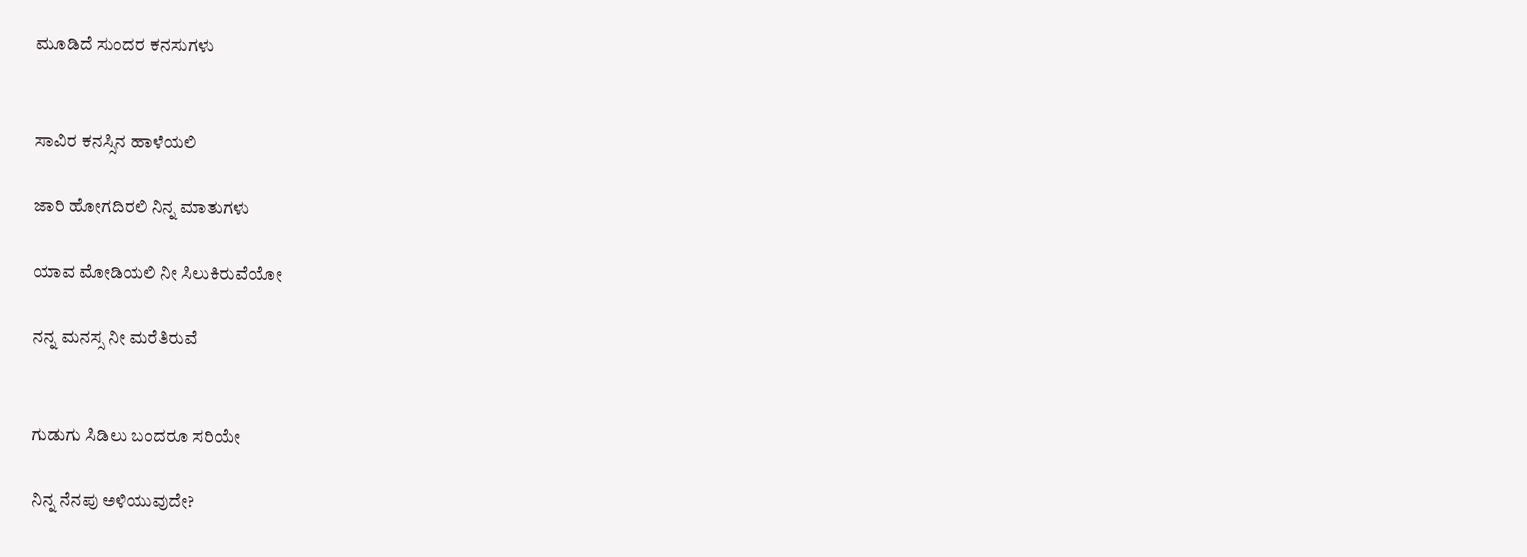ಮೂಡಿದೆ ಸುಂದರ ಕನಸುಗಳು


ಸಾವಿರ ಕನಸ್ಸಿನ ಹಾಳೆಯಲಿ

ಜಾರಿ ಹೋಗದಿರಲಿ ನಿನ್ನ ಮಾತುಗಳು

ಯಾವ ಮೋಡಿಯಲಿ ನೀ ಸಿಲುಕಿರುವೆಯೋ

ನನ್ನ ಮನಸ್ಸ ನೀ ಮರೆತಿರುವೆ


ಗುಡುಗು ಸಿಡಿಲು ಬಂದರೂ ಸರಿಯೇ

ನಿನ್ನ ನೆನಪು ಅಳಿಯುವುದೇ?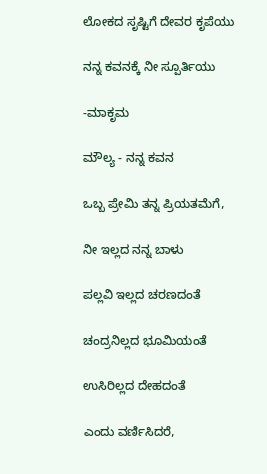ಲೋಕದ ಸೃಷ್ಟಿಗೆ ದೇವರ ಕೃಪೆಯು

ನನ್ನ ಕವನಕ್ಕೆ ನೀ ಸ್ಪೂರ್ತಿಯು

-ಮಾಕೃಮ

ಮೌಲ್ಯ - ನನ್ನ ಕವನ

ಒಬ್ಬ ಪ್ರೇಮಿ ತನ್ನ ಪ್ರಿಯತಮೆಗೆ,

ನೀ ಇಲ್ಲದ ನನ್ನ ಬಾಳು

ಪಲ್ಲವಿ ಇಲ್ಲದ ಚರಣದಂತೆ

ಚಂದ್ರನಿಲ್ಲದ ಭೂಮಿಯಂತೆ

ಉಸಿರಿಲ್ಲದ ದೇಹದಂತೆ

ಎಂದು ವರ್ಣಿಸಿದರೆ,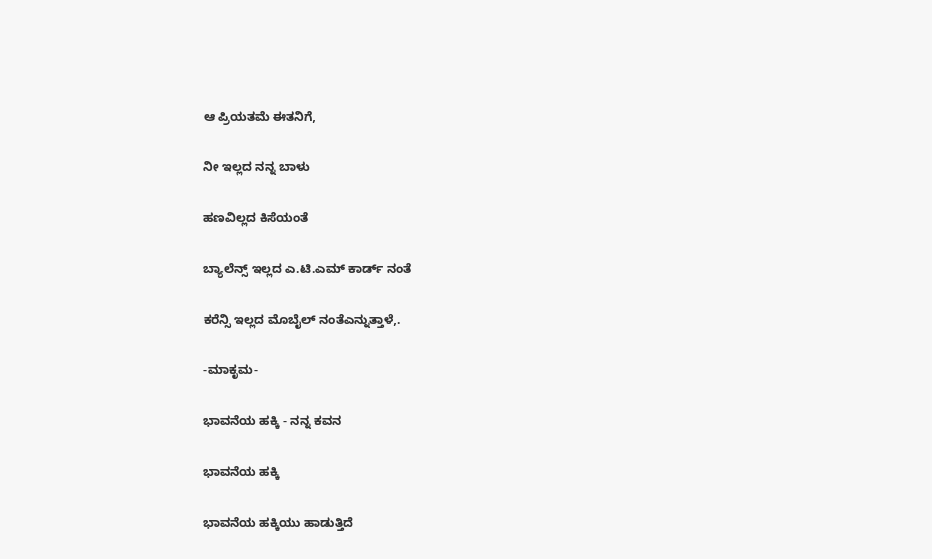ಆ ಪ್ರಿಯತಮೆ ಈತನಿಗೆ,

ನೀ ಇಲ್ಲದ ನನ್ನ ಬಾಳು

ಹಣವಿಲ್ಲದ ಕಿಸೆಯಂತೆ

ಬ್ಯಾಲೆನ್ಸ್ ಇಲ್ಲದ ಎ.ಟಿ.ಎಮ್ ಕಾರ್ಡ್ ನಂತೆ

ಕರೆನ್ಸಿ ಇಲ್ಲದ ಮೊಬೈಲ್ ನಂತೆಎನ್ನುತ್ತಾಳೆ,.

-ಮಾಕೃಮ-

ಭಾವನೆಯ ಹಕ್ಕಿ - ನನ್ನ ಕವನ

ಭಾವನೆಯ ಹಕ್ಕಿ

ಭಾವನೆಯ ಹಕ್ಕಿಯು ಹಾಡುತ್ತಿದೆ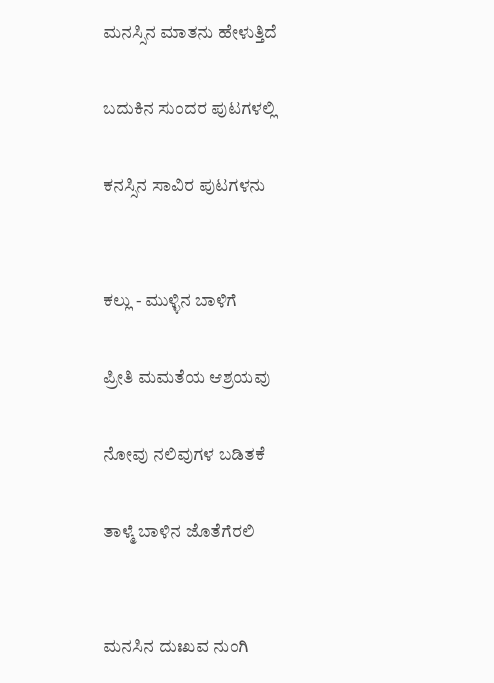ಮನಸ್ಸಿನ ಮಾತನು ಹೇಳುತ್ತಿದೆ

ಬದುಕಿನ ಸುಂದರ ಪುಟಗಳಲ್ಲಿ

ಕನಸ್ಸಿನ ಸಾವಿರ ಪುಟಗಳನು


ಕಲ್ಲು - ಮುಳ್ಳಿನ ಬಾಳಿಗೆ

ಪ್ರೀತಿ ಮಮತೆಯ ಆಶ್ರಯವು

ನೋವು ನಲಿವುಗಳ ಬಡಿತಕೆ

ತಾಳ್ಮೆ ಬಾಳಿನ ಜೊತೆಗೆರಲಿ


ಮನಸಿನ ದುಃಖವ ನುಂಗಿ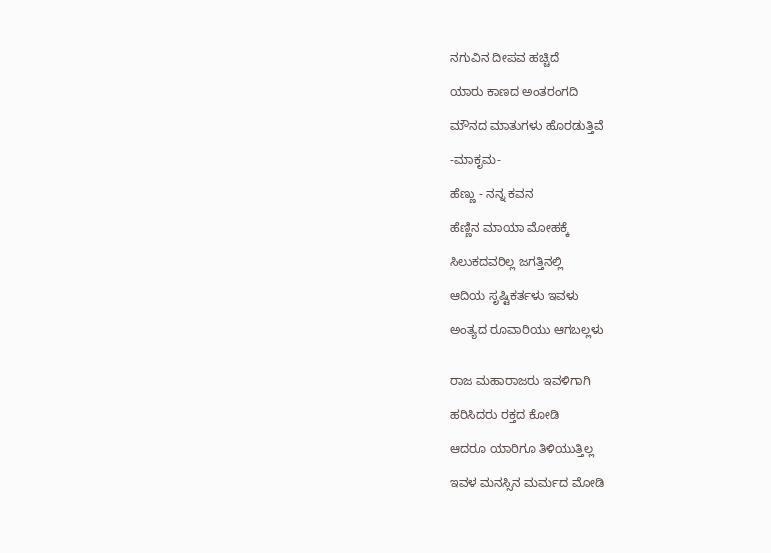ನಗುವಿನ ದೀಪವ ಹಚ್ಚಿದೆ

ಯಾರು ಕಾಣದ ಅಂತರಂಗದಿ

ಮೌನದ ಮಾತುಗಳು ಹೊರಡುತ್ತಿವೆ

-ಮಾಕೃಮ-

ಹೆಣ್ಣು - ನನ್ನ ಕವನ

ಹೆಣ್ಣಿನ ಮಾಯಾ ಮೋಹಕ್ಕೆ

ಸಿಲುಕದವರಿಲ್ಲ ಜಗತ್ತಿನಲ್ಲಿ

ಆದಿಯ ಸೃಷ್ಟಿಕರ್ತಳು ಇವಳು

ಅಂತ್ಯದ ರೂವಾರಿಯು ಆಗಬಲ್ಲಳು


ರಾಜ ಮಹಾರಾಜರು ಇವಳಿಗಾಗಿ

ಹರಿಸಿದರು ರಕ್ತದ ಕೋಡಿ

ಆದರೂ ಯಾರಿಗೂ ತಿಳಿಯುತ್ತಿಲ್ಲ

ಇವಳ ಮನಸ್ಸಿನ ಮರ್ಮದ ಮೋಡಿ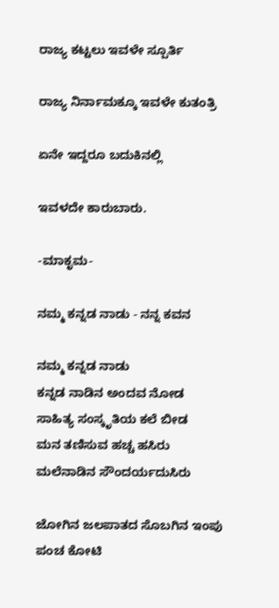ರಾಜ್ಯ ಕಟ್ಟಲು ಇವಳೇ ಸ್ಪೂರ್ತಿ

ರಾಜ್ಯ ನಿರ್ನಾಮಕ್ಕೂ ಇವಳೇ ಕುತಂತ್ರಿ

ಏನೇ ಇದ್ದರೂ ಬದುಕಿನಲ್ಲಿ

ಇವಳದೇ ಕಾರುಬಾರು.

-ಮಾಕೃಮ-

ನಮ್ಮ ಕನ್ನಡ ನಾಡು - ನನ್ನ ಕವನ

ನಮ್ಮ ಕನ್ನಡ ನಾಡು
ಕನ್ನಡ ನಾಡಿನ ಅಂದವ ನೋಡ
ಸಾಹಿತ್ಯ ಸಂಸ್ಕೃತಿಯ ಕಲೆ ಬೀಡ
ಮನ ತಣಿಸುವ ಹಚ್ಚ ಹಸಿರು
ಮಲೆನಾಡಿನ ಸೌಂದರ್ಯದುಸಿರು

ಜೋಗಿನ ಜಲಪಾತದ ಸೊಬಗಿನ ಇಂಪು
ಪಂಚ ಕೋಟಿ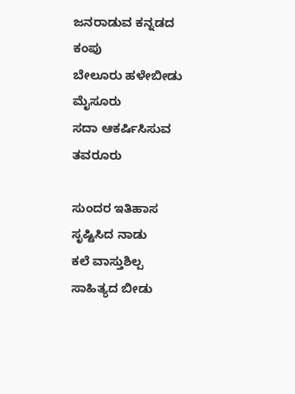ಜನರಾಡುವ ಕನ್ನಡದ ಕಂಪು
ಬೇಲೂರು ಹಳೇಬೀಡು ಮೈಸೂರು
ಸದಾ ಆಕರ್ಷಿಸಿಸುವ ತವರೂರು

ಸುಂದರ ಇತಿಹಾಸ ಸೃಷ್ಟಿಸಿದ ನಾಡು
ಕಲೆ ವಾಸ್ತುಶಿಲ್ಪ ಸಾಹಿತ್ಯದ ಬೀಡು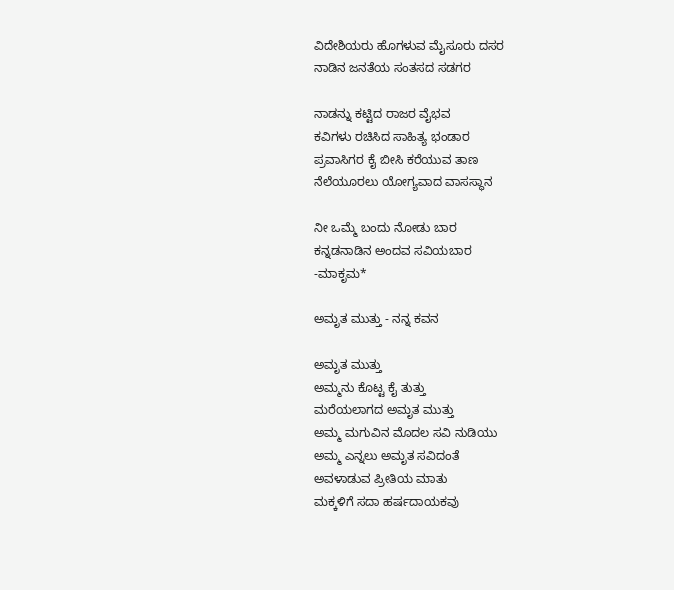ವಿದೇಶಿಯರು ಹೊಗಳುವ ಮೈಸೂರು ದಸರ
ನಾಡಿನ ಜನತೆಯ ಸಂತಸದ ಸಡಗರ

ನಾಡನ್ನು ಕಟ್ಟಿದ ರಾಜರ ವೈಭವ
ಕವಿಗಳು ರಚಿಸಿದ ಸಾಹಿತ್ಯ ಭಂಡಾರ
ಪ್ರವಾಸಿಗರ ಕೈ ಬೀಸಿ ಕರೆಯುವ ತಾಣ
ನೆಲೆಯೂರಲು ಯೋಗ್ಯವಾದ ವಾಸಸ್ಥಾನ

ನೀ ಒಮ್ಮೆ ಬಂದು ನೋಡು ಬಾರ
ಕನ್ನಡನಾಡಿನ ಅಂದವ ಸವಿಯಬಾರ
-ಮಾಕೃಮ*

ಅಮೃತ ಮುತ್ತು - ನನ್ನ ಕವನ

ಅಮೃತ ಮುತ್ತು
ಅಮ್ಮನು ಕೊಟ್ಟ ಕೈ ತುತ್ತು
ಮರೆಯಲಾಗದ ಅಮೃತ ಮುತ್ತು
ಅಮ್ಮ ಮಗುವಿನ ಮೊದಲ ಸವಿ ನುಡಿಯು
ಅಮ್ಮ ಎನ್ನಲು ಅಮೃತ ಸವಿದಂತೆ
ಅವಳಾಡುವ ಪ್ರೀತಿಯ ಮಾತು
ಮಕ್ಕಳಿಗೆ ಸದಾ ಹರ್ಷದಾಯಕವು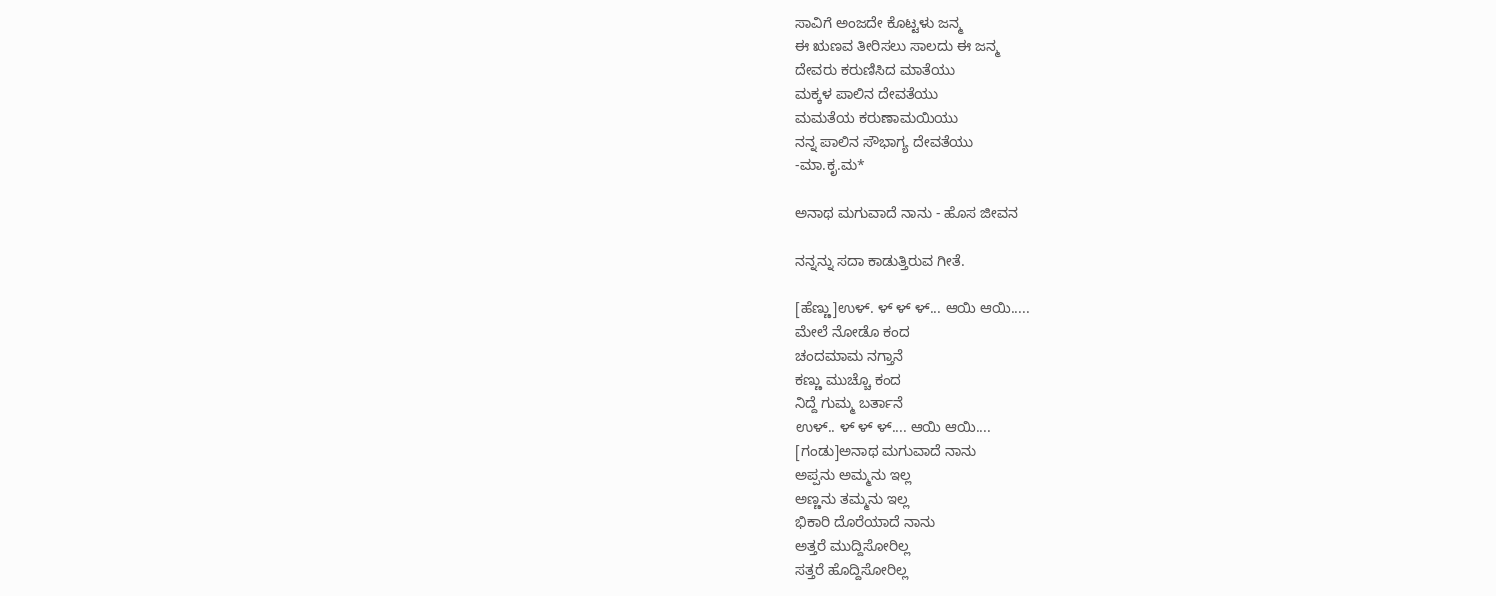ಸಾವಿಗೆ ಅಂಜದೇ ಕೊಟ್ಟಳು ಜನ್ಮ
ಈ ಋಣವ ತೀರಿಸಲು ಸಾಲದು ಈ ಜನ್ಮ
ದೇವರು ಕರುಣಿಸಿದ ಮಾತೆಯು
ಮಕ್ಕಳ ಪಾಲಿನ ದೇವತೆಯು
ಮಮತೆಯ ಕರುಣಾಮಯಿಯು
ನನ್ನ ಪಾಲಿನ ಸೌಭಾಗ್ಯ ದೇವತೆಯು
-ಮಾ.ಕೃ.ಮ*

ಅನಾಥ ಮಗುವಾದೆ ನಾನು - ಹೊಸ ಜೀವನ

ನನ್ನನ್ನು ಸದಾ ಕಾಡುತ್ತಿರುವ ಗೀತೆ.

[ಹೆಣ್ಣು]ಉಳ್. ಳ್ ಳ್ ಳ್... ಆಯಿ ಆಯಿ.....
ಮೇಲೆ ನೋಡೊ ಕಂದ
ಚಂದಮಾಮ ನಗ್ತಾನೆ
ಕಣ್ಣು ಮುಚ್ಚೊ ಕಂದ
ನಿದ್ದೆ ಗುಮ್ಮ ಬರ್ತಾನೆ
ಉಳ್.. ಳ್ ಳ್ ಳ್.... ಆಯಿ ಆಯಿ....
[ಗಂಡು]ಅನಾಥ ಮಗುವಾದೆ ನಾನು
ಅಪ್ಪನು ಅಮ್ಮನು ಇಲ್ಲ
ಅಣ್ಣನು ತಮ್ಮನು ಇಲ್ಲ
ಭಿಕಾರಿ ದೊರೆಯಾದೆ ನಾನು
ಅತ್ತರೆ ಮುದ್ದಿಸೋರಿಲ್ಲ
ಸತ್ತರೆ ಹೊದ್ದಿಸೋರಿಲ್ಲ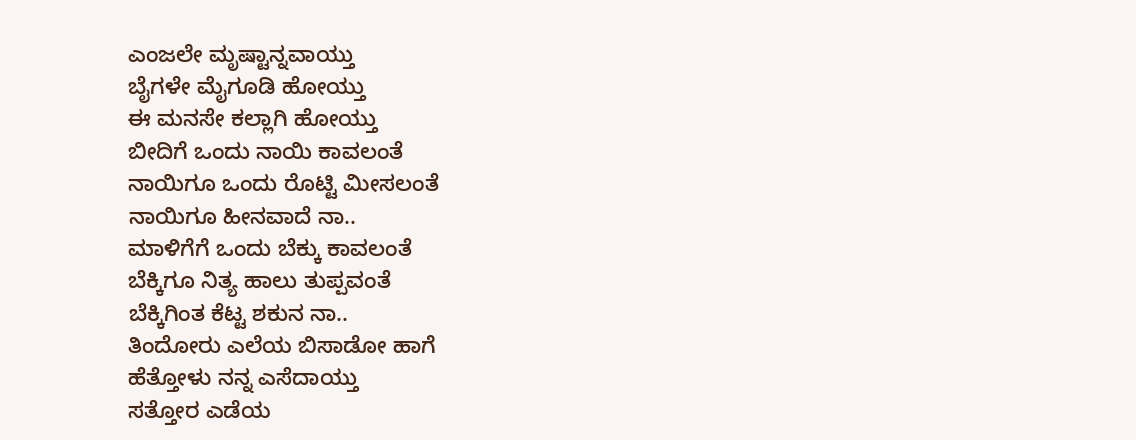ಎಂಜಲೇ ಮೃಷ್ಟಾನ್ನವಾಯ್ತು
ಬೈಗಳೇ ಮೈಗೂಡಿ ಹೋಯ್ತು
ಈ ಮನಸೇ ಕಲ್ಲಾಗಿ ಹೋಯ್ತು
ಬೀದಿಗೆ ಒಂದು ನಾಯಿ ಕಾವಲಂತೆ
ನಾಯಿಗೂ ಒಂದು ರೊಟ್ಟಿ ಮೀಸಲಂತೆ
ನಾಯಿಗೂ ಹೀನವಾದೆ ನಾ..
ಮಾಳಿಗೆಗೆ ಒಂದು ಬೆಕ್ಕು ಕಾವಲಂತೆ
ಬೆಕ್ಕಿಗೂ ನಿತ್ಯ ಹಾಲು ತುಪ್ಪವಂತೆ
ಬೆಕ್ಕಿಗಿಂತ ಕೆಟ್ಟ ಶಕುನ ನಾ..
ತಿಂದೋರು ಎಲೆಯ ಬಿಸಾಡೋ ಹಾಗೆ
ಹೆತ್ತೋಳು ನನ್ನ ಎಸೆದಾಯ್ತು
ಸತ್ತೋರ ಎಡೆಯ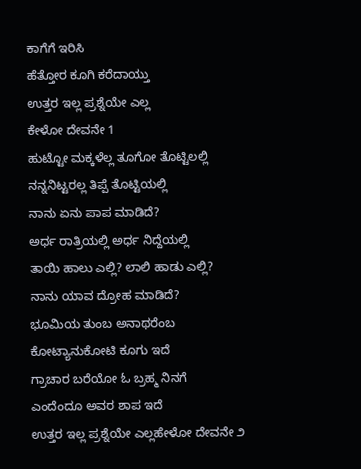ಕಾಗೆಗೆ ಇರಿಸಿ
ಹೆತ್ತೋರ ಕೂಗಿ ಕರೆದಾಯ್ತು
ಉತ್ತರ ಇಲ್ಲ ಪ್ರಶ್ನೆಯೇ ಎಲ್ಲ
ಕೇಳೋ ದೇವನೇ 1
ಹುಟ್ಟೋ ಮಕ್ಕಳೆಲ್ಲ ತೂಗೋ ತೊಟ್ಟಿಲಲ್ಲಿ
ನನ್ನನಿಟ್ಟರಲ್ಲ ತಿಪ್ಪೆ ತೊಟ್ಟಿಯಲ್ಲಿ
ನಾನು ಏನು ಪಾಪ ಮಾಡಿದೆ?
ಅರ್ಧ ರಾತ್ರಿಯಲ್ಲಿ ಅರ್ಧ ನಿದ್ದೆಯಲ್ಲಿ
ತಾಯಿ ಹಾಲು ಎಲ್ಲಿ? ಲಾಲಿ ಹಾಡು ಎಲ್ಲಿ?
ನಾನು ಯಾವ ದ್ರೋಹ ಮಾಡಿದೆ?
ಭೂಮಿಯ ತುಂಬ ಅನಾಥರೆಂಬ
ಕೋಟ್ಯಾನುಕೋಟಿ ಕೂಗು ಇದೆ
ಗ್ರಾಚಾರ ಬರೆಯೋ ಓ ಬ್ರಹ್ಮ ನಿನಗೆ
ಎಂದೆಂದೂ ಅವರ ಶಾಪ ಇದೆ
ಉತ್ತರ ಇಲ್ಲ ಪ್ರಶ್ನೆಯೇ ಎಲ್ಲಹೇಳೋ ದೇವನೇ ೨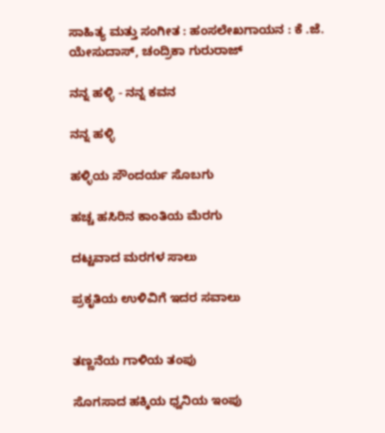ಸಾಹಿತ್ಯ ಮತ್ತು ಸಂಗೀತ : ಹಂಸಲೇಖಗಾಯನ : ಕೆ .ಜೆ. ಯೇಸುದಾಸ್, ಚಂದ್ರಿಕಾ ಗುರುರಾಜ್

ನನ್ನ ಹಳ್ಳಿ - ನನ್ನ ಕವನ

ನನ್ನ ಹಳ್ಳಿ

ಹಳ್ಳಿಯ ಸೌಂದರ್ಯ ಸೊಬಗು

ಹಚ್ಚ ಹಸಿರಿನ ಕಾಂತಿಯ ಮೆರಗು

ದಟ್ಟವಾದ ಮರಗಳ ಸಾಲು

ಪ್ರಕೃತಿಯ ಉಳಿವಿಗೆ ಇದರ ಸವಾಲು


ತಣ್ಣನೆಯ ಗಾಳಿಯ ತಂಪು

ಸೊಗಸಾದ ಹಕ್ಕಿಯ ಧ್ವನಿಯ ಇಂಪು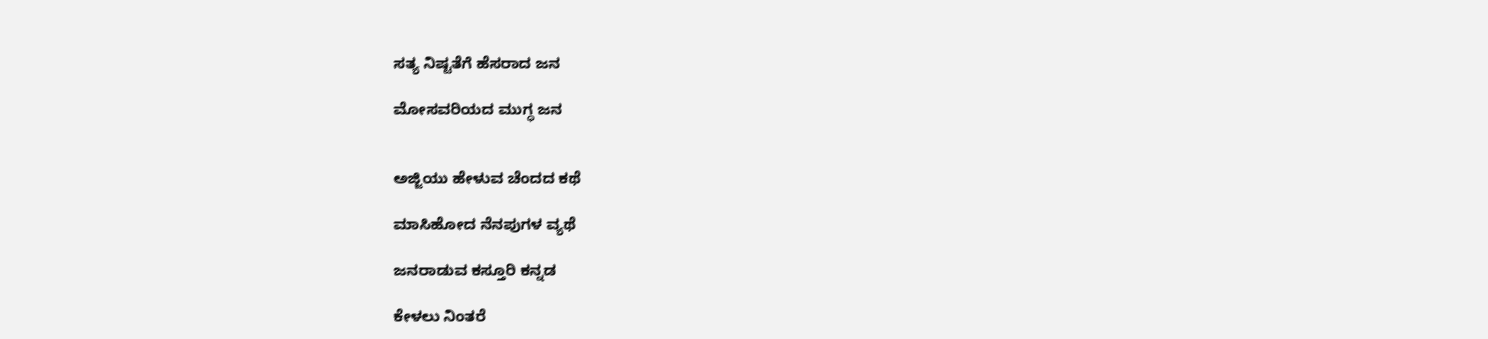ಸತ್ಯ ನಿಷ್ಟತೆಗೆ ಹೆಸರಾದ ಜನ

ಮೋಸವರಿಯದ ಮುಗ್ಧ ಜನ


ಅಜ್ಜಿಯು ಹೇಳುವ ಚೆಂದದ ಕಥೆ

ಮಾಸಿಹೋದ ನೆನಪುಗಳ ವ್ಯಥೆ

ಜನರಾಡುವ ಕಸ್ತೂರಿ ಕನ್ನಡ

ಕೇಳಲು ನಿಂತರೆ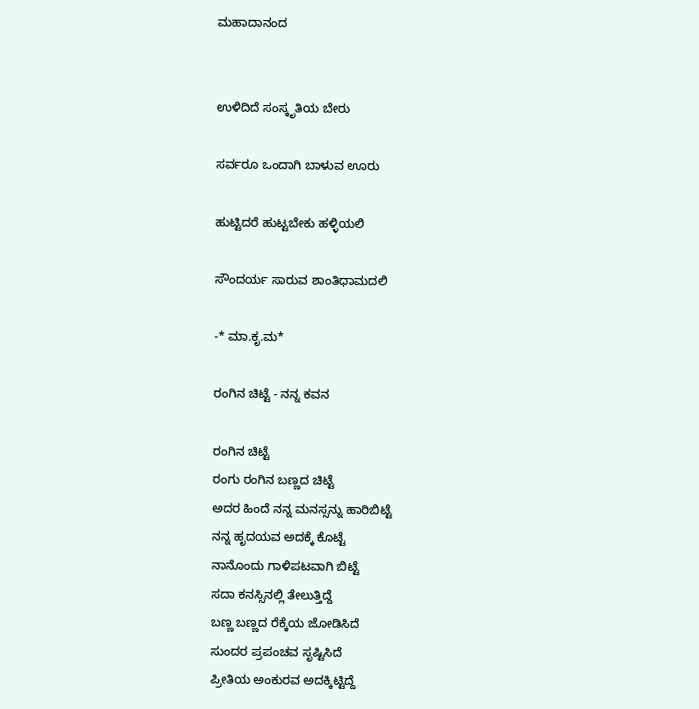ಮಹಾದಾನಂದ


ಉಳಿದಿದೆ ಸಂಸ್ಕೃತಿಯ ಬೇರು

ಸರ್ವರೂ ಒಂದಾಗಿ ಬಾಳುವ ಊರು

ಹುಟ್ಟಿದರೆ ಹುಟ್ಟಬೇಕು ಹಳ್ಳಿಯಲಿ

ಸೌಂದರ್ಯ ಸಾರುವ ಶಾಂತಿಧಾಮದಲಿ

-* ಮಾ.ಕೃ.ಮ*

ರಂಗಿನ ಚಿಟ್ಟೆ - ನನ್ನ ಕವನ

ರಂಗಿನ ಚಿಟ್ಟೆ
ರಂಗು ರಂಗಿನ ಬಣ್ಣದ ಚಿಟ್ಟೆ
ಅದರ ಹಿಂದೆ ನನ್ನ ಮನಸ್ಸನ್ನು ಹಾರಿಬಿಟ್ಟೆ
ನನ್ನ ಹೃದಯವ ಅದಕ್ಕೆ ಕೊಟ್ಟೆ
ನಾನೊಂದು ಗಾಳಿಪಟವಾಗಿ ಬಿಟ್ಟೆ
ಸದಾ ಕನಸ್ಸಿನಲ್ಲಿ ತೇಲುತ್ತಿದ್ದೆ
ಬಣ್ಣ ಬಣ್ಣದ ರೆಕ್ಕೆಯ ಜೋಡಿಸಿದೆ
ಸುಂದರ ಪ್ರಪಂಚವ ಸೃಷ್ಟಿಸಿದೆ
ಪ್ರೀತಿಯ ಅಂಕುರವ ಅದಕ್ಕಿಟ್ಟಿದ್ದೆ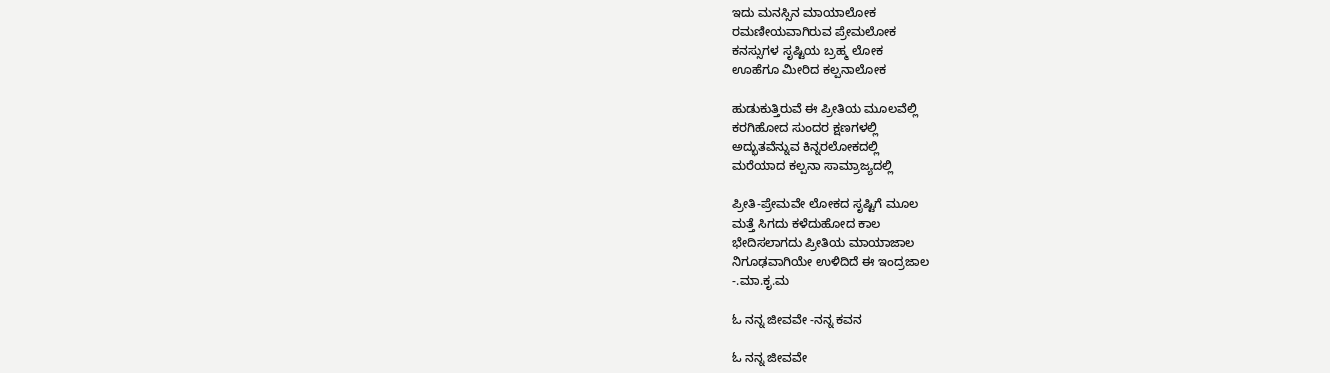ಇದು ಮನಸ್ಸಿನ ಮಾಯಾಲೋಕ
ರಮಣೀಯವಾಗಿರುವ ಪ್ರೇಮಲೋಕ
ಕನಸ್ಸುಗಳ ಸೃಷ್ಟಿಯ ಬ್ರಹ್ಮ ಲೋಕ
ಊಹೆಗೂ ಮೀರಿದ ಕಲ್ಪನಾಲೋಕ

ಹುಡುಕುತ್ತಿರುವೆ ಈ ಪ್ರೀತಿಯ ಮೂಲವೆಲ್ಲಿ
ಕರಗಿಹೋದ ಸುಂದರ ಕ್ಷಣಗಳಲ್ಲಿ
ಅದ್ಭುತವೆನ್ನುವ ಕಿನ್ನರಲೋಕದಲ್ಲಿ
ಮರೆಯಾದ ಕಲ್ಪನಾ ಸಾಮ್ರಾಜ್ಯದಲ್ಲಿ

ಪ್ರೀತಿ-ಪ್ರೇಮವೇ ಲೋಕದ ಸೃಷ್ಟಿಗೆ ಮೂಲ
ಮತ್ತೆ ಸಿಗದು ಕಳೆದುಹೋದ ಕಾಲ
ಭೇದಿಸಲಾಗದು ಪ್ರೀತಿಯ ಮಾಯಾಜಾಲ
ನಿಗೂಢವಾಗಿಯೇ ಉಳಿದಿದೆ ಈ ಇಂದ್ರಜಾಲ
-.ಮಾ.ಕೃ.ಮ

ಓ ನನ್ನ ಜೀವವೇ -ನನ್ನ ಕವನ

ಓ ನನ್ನ ಜೀವವೇ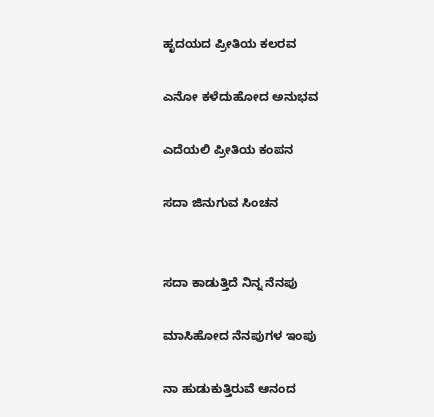ಹೃದಯದ ಪ್ರೀತಿಯ ಕಲರವ

ಎನೋ ಕಳೆದುಹೋದ ಅನುಭವ

ಎದೆಯಲಿ ಪ್ರೀತಿಯ ಕಂಪನ

ಸದಾ ಜಿನುಗುವ ಸಿಂಚನ


ಸದಾ ಕಾಡುತ್ತಿದೆ ನಿನ್ನ ನೆನಪು

ಮಾಸಿಹೋದ ನೆನಪುಗಳ ಇಂಪು

ನಾ ಹುಡುಕುತ್ತಿರುವೆ ಆನಂದ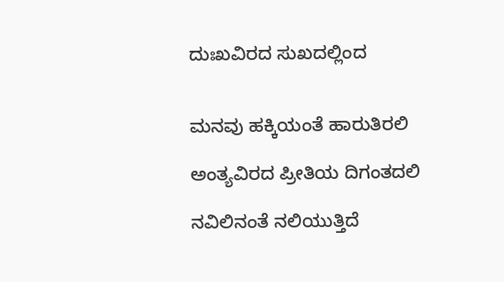ದುಃಖವಿರದ ಸುಖದಲ್ಲಿಂದ


ಮನವು ಹಕ್ಕಿಯಂತೆ ಹಾರುತಿರಲಿ

ಅಂತ್ಯವಿರದ ಪ್ರೀತಿಯ ದಿಗಂತದಲಿ

ನವಿಲಿನಂತೆ ನಲಿಯುತ್ತಿದೆ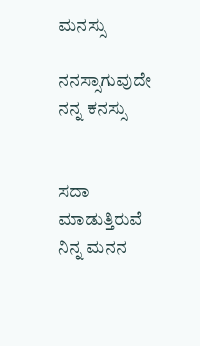ಮನಸ್ಸು

ನನಸ್ಸಾಗುವುದೇ ನನ್ನ ಕನಸ್ಸು


ಸದಾ ಮಾಡುತ್ತಿರುವೆ ನಿನ್ನ ಮನನ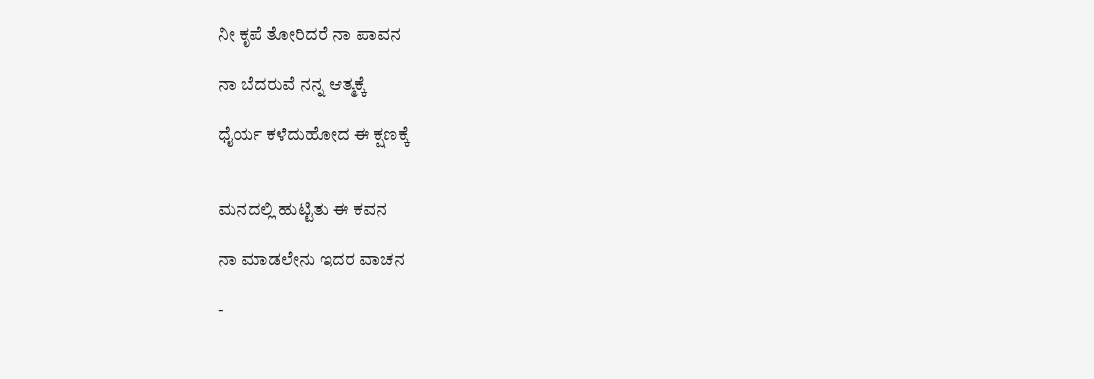ನೀ ಕೃಪೆ ತೋರಿದರೆ ನಾ ಪಾವನ

ನಾ ಬೆದರುವೆ ನನ್ನ ಆತ್ಮಕ್ಕೆ

ಧೈರ್ಯ ಕಳೆದುಹೋದ ಈ ಕ್ಷಣಕ್ಕೆ


ಮನದಲ್ಲಿ ಹುಟ್ಟಿತು ಈ ಕವನ

ನಾ ಮಾಡಲೇನು ಇದರ ವಾಚನ

-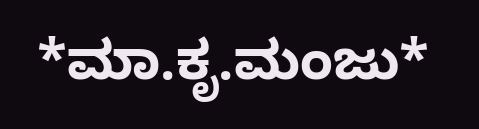*ಮಾ.ಕೃ.ಮಂಜು*